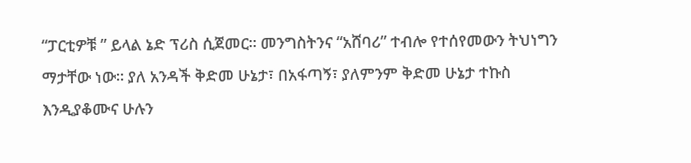“ፓርቲዎቹ ” ይላል ኔድ ፕሪስ ሲጀመር። መንግስትንና “አሸባሪ” ተብሎ የተሰየመውን ትህነግን ማታቸው ነው። ያለ አንዳች ቅድመ ሁኔታ፣ በአፋጣኝ፣ ያለምንም ቅድመ ሁኔታ ተኩስ እንዲያቆሙና ሁሉን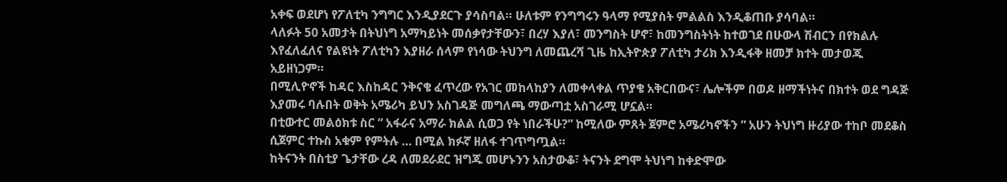አቀፍ ወደሆነ የፖለቲካ ንግግር እንዲያደርጉ ያሳስባል። ሁለቱም የንግግሩን ዓላማ የሚያስት ምልልስ እንዲቆጠቡ ያሳባል።
ላለፉት 50 አመታት በትህነግ አማካይነት መሰቃየታቸውን፣ በረሃ እያለ፣ መንግስት ሆኖ፣ ከመንግስትነት ከተወገደ በሁውላ ሽብርን በየክልሉ እየፈለፈለና የልዩነት ፖለቲካን እያዘራ ሰላም የነሳው ትህንግ ለመጨረሻ ጊዜ ከኢትዮጵያ ፖለቲካ ታሪክ እንዲፋቅ ዘመቻ ክተት መታወጁ አይዘነጋም።
በሚሊዮኖች ከዳር እስከዳር ንቅናቄ ፈጥረው የአገር መከላከያን ለመቀላቀል ጥያቄ አቅርበውና፣ ሌሎችም በወዶ ዘማችነትና በክተት ወደ ግዳጅ እያመሩ ባሉበት ወቅት አሜሪካ ይህን አስገዳጅ መግለጫ ማውጣቷ አስገራሚ ሆኗል።
በቲውተር መልዕክቱ ስር ” አፋራና አማራ ክልል ሲወጋ የት ነበራችሁ?” ከሚለው ምጸት ጀምሮ አሜሪካኖችን ” አሁን ትህነግ ዙሪያው ተከቦ መደቆስ ሲጀምር ተኩስ አቁም የምትሉ … በሚል ክፉኛ ዘለፋ ተገጥግጧል።
ከትናንት በስቲያ ጌታቸው ረዳ ለመደራደር ዝግጁ መሆኑንን አስታውቆ፣ ትናንት ደግሞ ትህነግ ከቀድሞው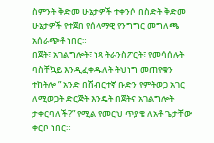ስምንት ቅድመ ሁኔታዎች ተቀንሶ በስድት ቅድመ ሁኔታዎች የተጀበ የሰላማዊ የንግግር መግለጫ አሰራጭቶ ነበር።
በጀት፣ አገልግሎት፣ ነጻ ትራንስፖርት፣ የመሳሰሉት ባስቸኳይ እንዲፈቀዱለት ትህነግ መጠየቁን ተከትሎ ” አንድ በሽብርተኛ ቡድን የምትወጋ አገር ለሚወጋት ድርጅት እንዴት በጀትና አገልግሎት ታቀርባለች?” የሚል የመርህ ጥያቄ ለአቶ ጌታቸው ቀርቦ ነበር።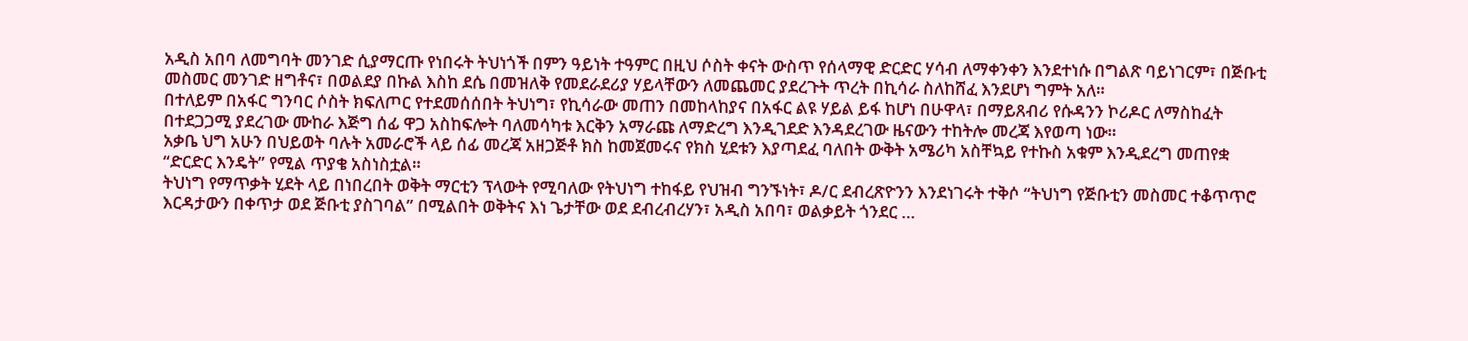አዲስ አበባ ለመግባት መንገድ ሲያማርጡ የነበሩት ትህነጎች በምን ዓይነት ተዓምር በዚህ ሶስት ቀናት ውስጥ የሰላማዊ ድርድር ሃሳብ ለማቀንቀን እንደተነሱ በግልጽ ባይነገርም፣ በጅቡቲ መስመር መንገድ ዘግቶና፣ በወልደያ በኩል እስከ ደሴ በመዝለቅ የመደራደሪያ ሃይላቸውን ለመጨመር ያደረጉት ጥረት በኪሳራ ስለከሸፈ እንደሆነ ግምት አለ።
በተለይም በአፋር ግንባር ሶስት ክፍለጦር የተደመሰሰበት ትህነግ፣ የኪሳራው መጠን በመከላከያና በአፋር ልዩ ሃይል ይፋ ከሆነ በሁዋላ፣ በማይጸብሪ የሱዳንን ኮሪዶር ለማስከፈት በተደጋጋሚ ያደረገው ሙከራ እጅግ ሰፊ ዋጋ አስከፍሎት ባለመሳካቱ እርቅን አማራጩ ለማድረግ እንዲገደድ እንዳደረገው ዜናውን ተከትሎ መረጃ እየወጣ ነው።
አቃቤ ህግ አሁን በህይወት ባሉት አመራሮች ላይ ሰፊ መረጃ አዘጋጅቶ ክስ ከመጀመሩና የክስ ሂደቱን እያጣደፈ ባለበት ውቅት አሜሪካ አስቸኳይ የተኩስ አቁም እንዲደረግ መጠየቋ “ድርድር እንዴት” የሚል ጥያቄ አስነስቷል።
ትህነግ የማጥቃት ሂደት ላይ በነበረበት ወቅት ማርቲን ፕላውት የሚባለው የትህነግ ተከፋይ የህዝብ ግንኙነት፣ ዶ/ር ደብረጽዮንን እንደነገሩት ተቅሶ “ትህነግ የጅቡቲን መስመር ተቆጥጥሮ እርዳታውን በቀጥታ ወደ ጅቡቲ ያስገባል” በሚልበት ወቅትና እነ ጌታቸው ወደ ደብረብረሃን፣ አዲስ አበባ፣ ወልቃይት ጎንደር …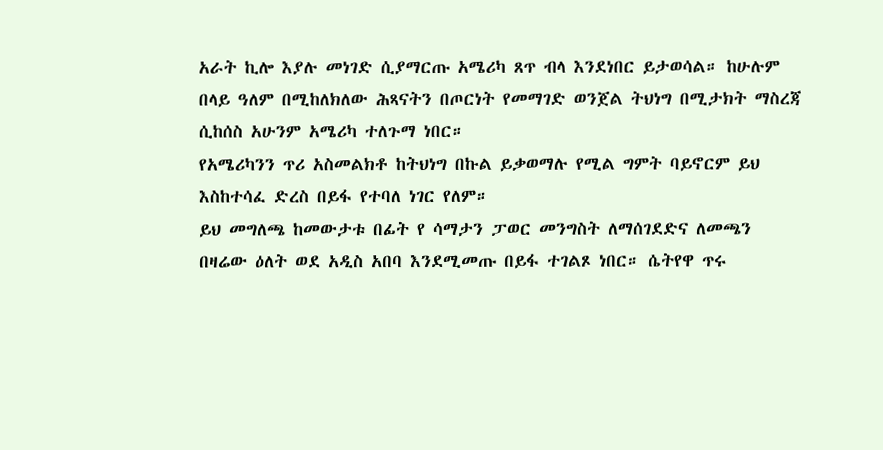አራት ኪሎ እያሉ መነገድ ሲያማርጡ አሜሪካ ጸጥ ብላ እንደነበር ይታወሳል። ከሁሉም በላይ ዓለም በሚከለክለው ሕጻናትን በጦርነት የመማገድ ወንጀል ትህነግ በሚታክት ማስረጃ ሲከሰስ አሁንም አሜሪካ ተለጉማ ነበር።
የአሜሪካንን ጥሪ አስመልክቶ ከትህነግ በኩል ይቃወማሉ የሚል ግምት ባይኖርም ይህ እስከተሳፈ ድረስ በይፋ የተባለ ነገር የለም።
ይህ መግለጫ ከመውታቱ በፊት የ ሳማታን ፓወር መንግስት ለማሰገደድና ለመጫን በዛሬው ዕለት ወደ አዲስ አበባ እንደሚመጡ በይፋ ተገልጾ ነበር። ሴትየዋ ጥሩ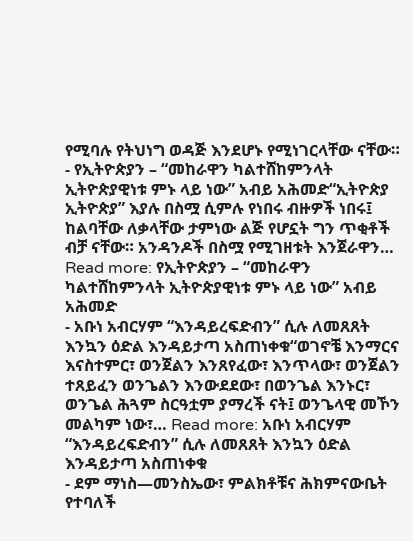የሚባሉ የትህነግ ወዳጅ እንደሆኑ የሚነገርላቸው ናቸው።
- የኢትዮጵያን – “መከራዋን ካልተሸከምንላት ኢትዮጵያዊነቱ ምኑ ላይ ነው” አብይ አሕመድ“ኢትዮጵያ ኢትዮጵያ” እያሉ በስሟ ሲምሉ የነበሩ ብዙዎች ነበሩ፤ ከልባቸው ለቃላቸው ታምነው ልጅ የሆኗት ግን ጥቂቶች ብቻ ናቸው። አንዳንዶች በስሟ የሚገዘቱት እንጀራዋን… Read more: የኢትዮጵያን – “መከራዋን ካልተሸከምንላት ኢትዮጵያዊነቱ ምኑ ላይ ነው” አብይ አሕመድ
- አቡነ አብርሃም “እንዳይረፍድብን” ሲሉ ለመጸጸት እንኳን ዕድል እንዳይታጣ አስጠነቀቁ“ወገኖቼ እንማርና እናስተምር፣ ወንጀልን እንጸየፈው፣ እንጥላው፣ ወንጀልን ተጸይፈን ወንጌልን እንውደደው፣ በወንጌል እንኑር፣ ወንጌል ሕጓም ስርዓቷም ያማረች ናት፤ ወንጌላዊ መኾን መልካም ነው፣… Read more: አቡነ አብርሃም “እንዳይረፍድብን” ሲሉ ለመጸጸት እንኳን ዕድል እንዳይታጣ አስጠነቀቁ
- ደም ማነስ—መንስኤው፣ ምልክቶቹና ሕክምናውቤት የተባለች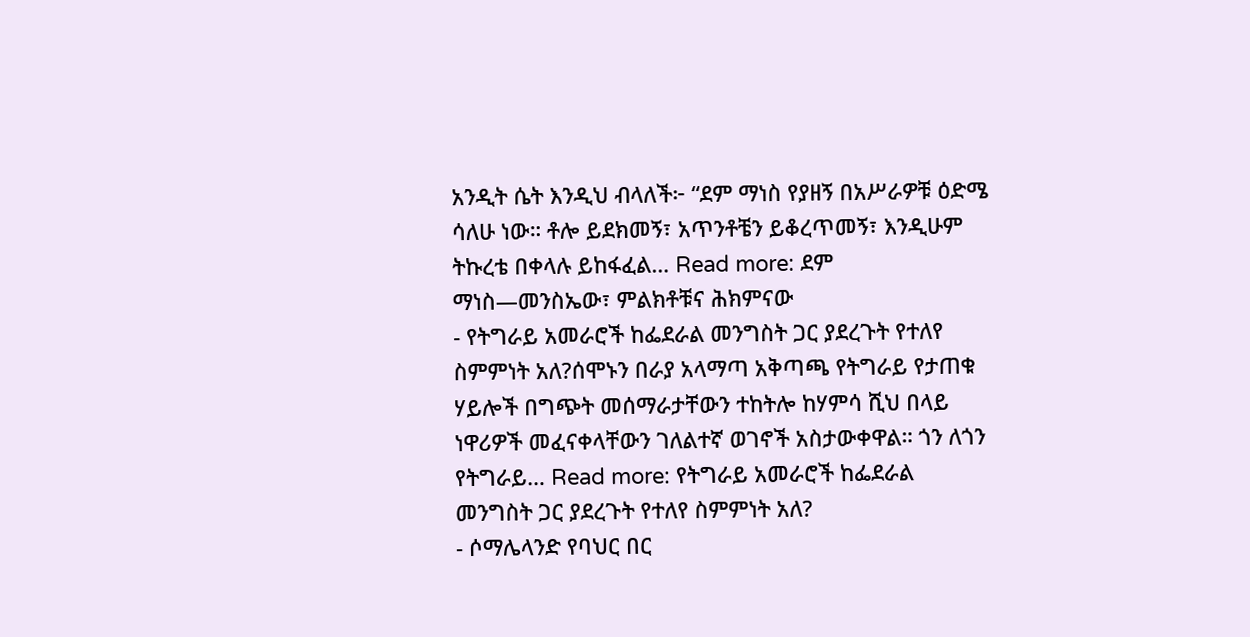አንዲት ሴት እንዲህ ብላለች፦ “ደም ማነስ የያዘኝ በአሥራዎቹ ዕድሜ ሳለሁ ነው። ቶሎ ይደክመኝ፣ አጥንቶቼን ይቆረጥመኝ፣ እንዲሁም ትኩረቴ በቀላሉ ይከፋፈል… Read more: ደም ማነስ—መንስኤው፣ ምልክቶቹና ሕክምናው
- የትግራይ አመራሮች ከፌደራል መንግስት ጋር ያደረጉት የተለየ ስምምነት አለ?ሰሞኑን በራያ አላማጣ አቅጣጫ የትግራይ የታጠቁ ሃይሎች በግጭት መሰማራታቸውን ተከትሎ ከሃምሳ ሺህ በላይ ነዋሪዎች መፈናቀላቸውን ገለልተኛ ወገኖች አስታውቀዋል። ጎን ለጎን የትግራይ… Read more: የትግራይ አመራሮች ከፌደራል መንግስት ጋር ያደረጉት የተለየ ስምምነት አለ?
- ሶማሌላንድ የባህር በር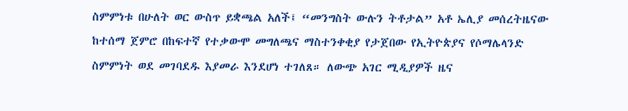ስምምነቱ በሁለት ወር ውስጥ ይቋጫል አለች፤ “መንግስት ውሉን ትቶታል” አቶ ኤሊያ መሰረትዜናው ከተሰማ ጀምሮ በከፍተኛ የተቃውሞ መግለጫና ማስተንቀቂያ የታጀበው የኢትዮጵያና የሶማሌላንድ ስምምነት ወደ መገባደዱ እያመራ እንደሆነ ተገለጸ። ለውጭ አገር ሚዲያዎች ዜና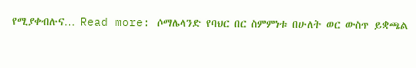የሚያቀብሉና… Read more: ሶማሌላንድ የባህር በር ስምምነቱ በሁለት ወር ውስጥ ይቋጫል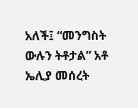አለች፤ “መንግስት ውሉን ትቶታል” አቶ ኤሊያ መሰረት